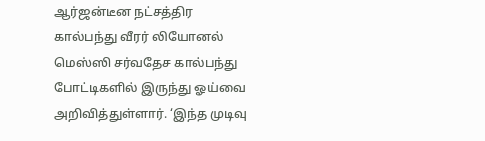ஆர்ஜன்டீன நட்சத்திர கால்பந்து வீரர் லியோனல் மெஸ்ஸி சர்வதேச கால்பந்து போட்டிகளில் இருந்து ஓய்வை அறிவித்துள்ளார். ‘இந்த முடிவு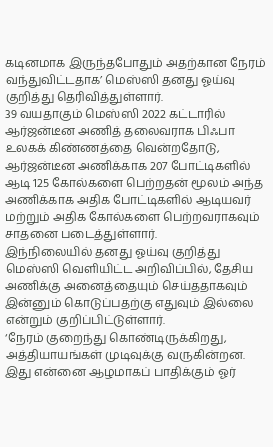கடினமாக இருந்தபோதும் அதற்கான நேரம் வந்துவிட்டதாக’ மெஸ்ஸி தனது ஓய்வு குறித்து தெரிவித்துள்ளார்.
39 வயதாகும் மெஸ்ஸி 2022 கட்டாரில் ஆர்ஜன்டீன அணித் தலைவராக பிஃபா உலகக் கிண்ணத்தை வென்றதோடு, ஆர்ஜன்டீன அணிக்காக 207 போட்டிகளில் ஆடி 125 கோல்களை பெற்றதன் மூலம் அந்த அணிக்காக அதிக போட்டிகளில் ஆடியவர் மற்றும் அதிக கோல்களை பெற்றவராகவும் சாதனை படைத்துள்ளார்.
இந்நிலையில் தனது ஓய்வு குறித்து மெஸ்ஸி வெளியிட்ட அறிவிப்பில், தேசிய அணிக்கு அனைத்தையும் செய்ததாகவும் இன்னும் கொடுப்பதற்கு எதுவும் இல்லை என்றும் குறிப்பிட்டுள்ளார்.
‘நேரம் குறைந்து கொண்டிருக்கிறது, அத்தியாயங்கள் முடிவுக்கு வருகின்றன. இது என்னை ஆழமாகப் பாதிக்கும் ஓர்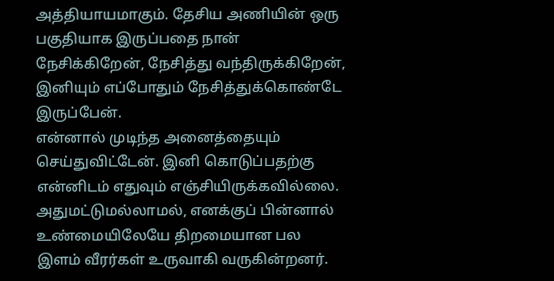அத்தியாயமாகும். தேசிய அணியின் ஒரு பகுதியாக இருப்பதை நான் நேசிக்கிறேன், நேசித்து வந்திருக்கிறேன், இனியும் எப்போதும் நேசித்துக்கொண்டே இருப்பேன்.
என்னால் முடிந்த அனைத்தையும் செய்துவிட்டேன். இனி கொடுப்பதற்கு என்னிடம் எதுவும் எஞ்சியிருக்கவில்லை. அதுமட்டுமல்லாமல், எனக்குப் பின்னால் உண்மையிலேயே திறமையான பல இளம் வீரர்கள் உருவாகி வருகின்றனர்.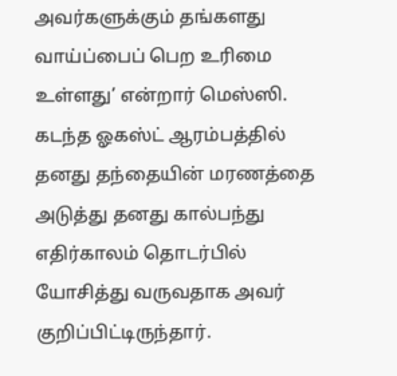அவர்களுக்கும் தங்களது வாய்ப்பைப் பெற உரிமை உள்ளது’ என்றார் மெஸ்ஸி.
கடந்த ஓகஸ்ட் ஆரம்பத்தில் தனது தந்தையின் மரணத்தை அடுத்து தனது கால்பந்து எதிர்காலம் தொடர்பில் யோசித்து வருவதாக அவர் குறிப்பிட்டிருந்தார்.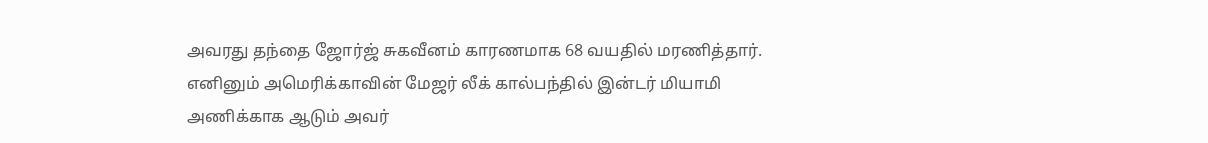அவரது தந்தை ஜோர்ஜ் சுகவீனம் காரணமாக 68 வயதில் மரணித்தார்.
எனினும் அமெரிக்காவின் மேஜர் லீக் கால்பந்தில் இன்டர் மியாமி அணிக்காக ஆடும் அவர்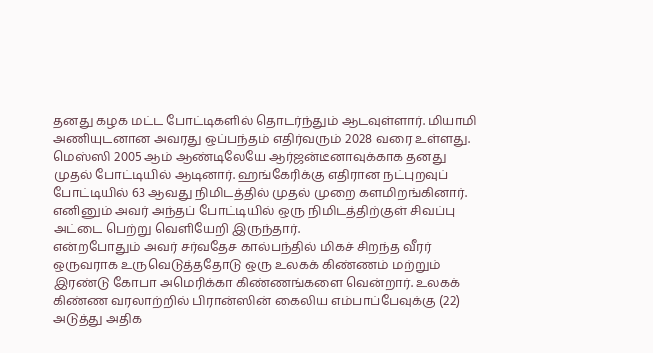தனது கழக மட்ட போட்டிகளில் தொடர்ந்தும் ஆடவுள்ளார். மியாமி அணியுடனான அவரது ஒப்பந்தம் எதிர்வரும் 2028 வரை உள்ளது.
மெஸ்ஸி 2005 ஆம் ஆண்டிலேயே ஆர்ஜன்டீனாவுக்காக தனது முதல் போட்டியில் ஆடினார். ஹங்கேரிக்கு எதிரான நட்புறவுப் போட்டியில் 63 ஆவது நிமிடத்தில் முதல் முறை களமிறங்கினார். எனினும் அவர் அந்தப் போட்டியில் ஒரு நிமிடத்திற்குள் சிவப்பு அட்டை பெற்று வெளியேறி இருந்தார்.
என்றபோதும் அவர் சர்வதேச கால்பந்தில் மிகச் சிறந்த வீரர் ஒருவராக உருவெடுத்ததோடு ஒரு உலகக் கிண்ணம் மற்றும் இரண்டு கோபா அமெரிக்கா கிண்ணங்களை வென்றார். உலகக் கிண்ண வரலாற்றில் பிரான்ஸின் கைலிய எம்பாப்பேவுக்கு (22) அடுத்து அதிக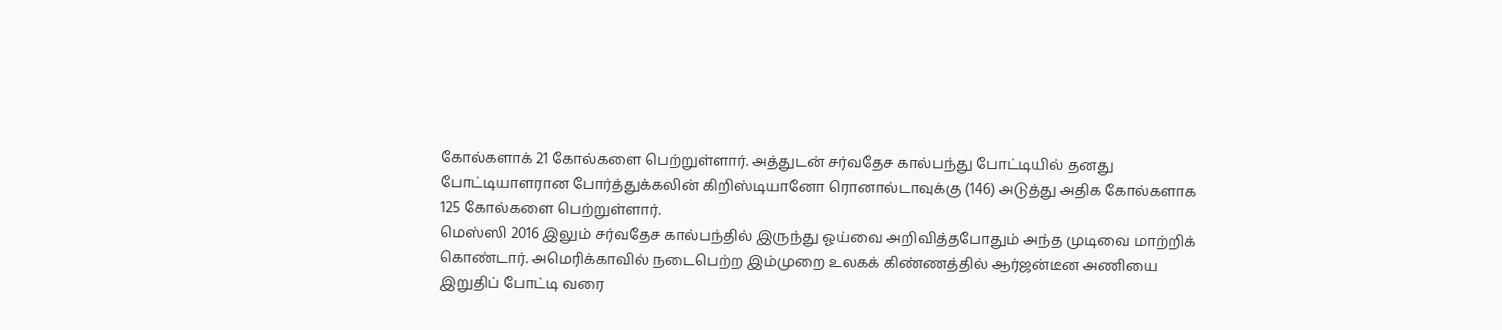கோல்களாக் 21 கோல்களை பெற்றுள்ளார். அத்துடன் சர்வதேச கால்பந்து போட்டியில் தனது போட்டியாளரான போர்த்துக்கலின் கிறிஸ்டியானோ ரொனால்டாவுக்கு (146) அடுத்து அதிக கோல்களாக 125 கோல்களை பெற்றுள்ளார்.
மெஸ்ஸி 2016 இலும் சர்வதேச கால்பந்தில் இருந்து ஓய்வை அறிவித்தபோதும் அந்த முடிவை மாற்றிக் கொண்டார். அமெரிக்காவில் நடைபெற்ற இம்முறை உலகக் கிண்ணத்தில் ஆர்ஜன்டீன அணியை இறுதிப் போட்டி வரை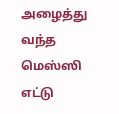அழைத்து வந்த மெஸ்ஸி எட்டு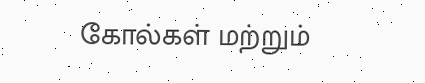கோல்கள் மற்றும்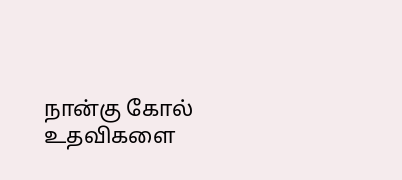நான்கு கோல் உதவிகளை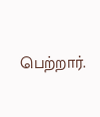பெற்றார்.